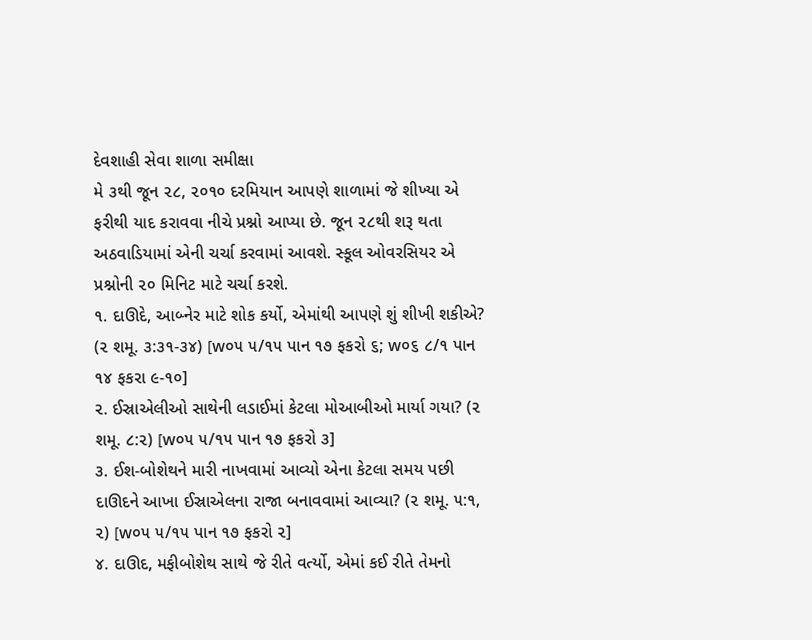દેવશાહી સેવા શાળા સમીક્ષા
મે ૩થી જૂન ૨૮, ૨૦૧૦ દરમિયાન આપણે શાળામાં જે શીખ્યા એ ફરીથી યાદ કરાવવા નીચે પ્રશ્નો આપ્યા છે. જૂન ૨૮થી શરૂ થતા અઠવાડિયામાં એની ચર્ચા કરવામાં આવશે. સ્કૂલ ઓવરસિયર એ પ્રશ્નોની ૨૦ મિનિટ માટે ચર્ચા કરશે.
૧. દાઊદે, આબ્નેર માટે શોક કર્યો, એમાંથી આપણે શું શીખી શકીએ? (૨ શમૂ. ૩:૩૧-૩૪) [w૦૫ ૫/૧૫ પાન ૧૭ ફકરો ૬; w૦૬ ૮/૧ પાન ૧૪ ફકરા ૯-૧૦]
૨. ઈસ્રાએલીઓ સાથેની લડાઈમાં કેટલા મોઆબીઓ માર્યા ગયા? (૨ શમૂ. ૮:૨) [w૦૫ ૫/૧૫ પાન ૧૭ ફકરો ૩]
૩. ઈશ-બોશેથને મારી નાખવામાં આવ્યો એના કેટલા સમય પછી દાઊદને આખા ઈસ્રાએલના રાજા બનાવવામાં આવ્યા? (૨ શમૂ. ૫:૧, ૨) [w૦૫ ૫/૧૫ પાન ૧૭ ફકરો ૨]
૪. દાઊદ, મફીબોશેથ સાથે જે રીતે વર્ત્યો, એમાં કઈ રીતે તેમનો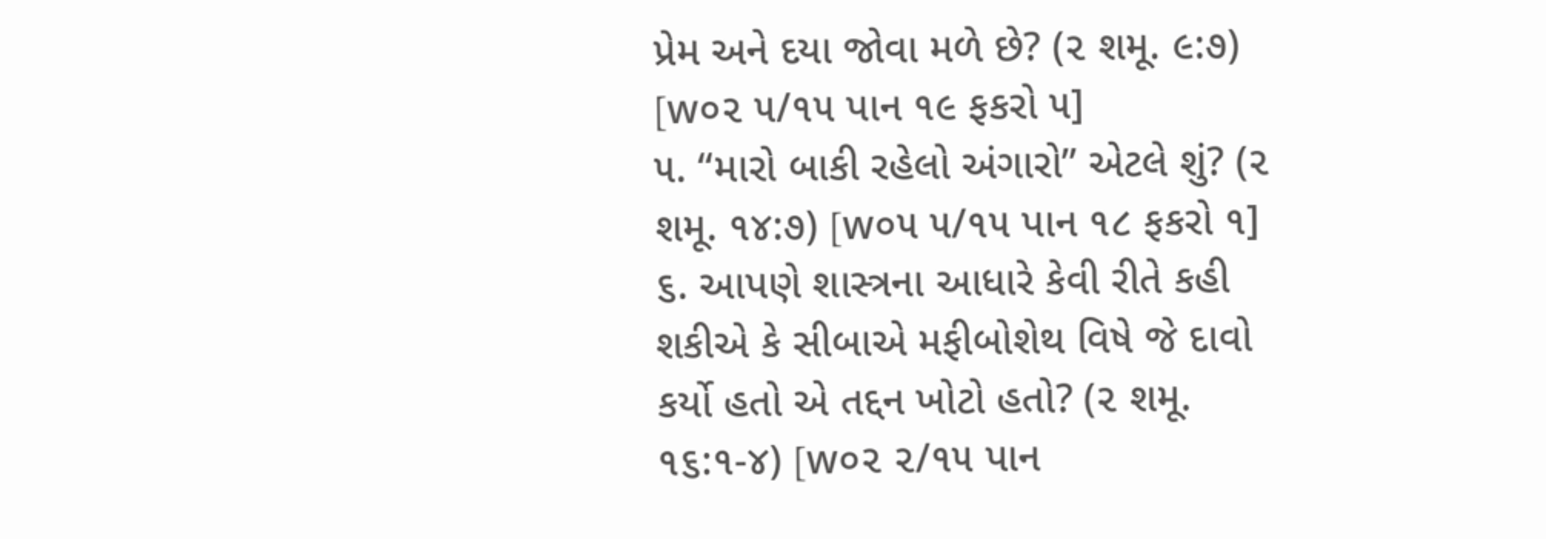પ્રેમ અને દયા જોવા મળે છે? (૨ શમૂ. ૯:૭) [w૦૨ ૫/૧૫ પાન ૧૯ ફકરો ૫]
૫. “મારો બાકી રહેલો અંગારો” એટલે શું? (૨ શમૂ. ૧૪:૭) [w૦૫ ૫/૧૫ પાન ૧૮ ફકરો ૧]
૬. આપણે શાસ્ત્રના આધારે કેવી રીતે કહી શકીએ કે સીબાએ મફીબોશેથ વિષે જે દાવો કર્યો હતો એ તદ્દન ખોટો હતો? (૨ શમૂ. ૧૬:૧-૪) [w૦૨ ૨/૧૫ પાન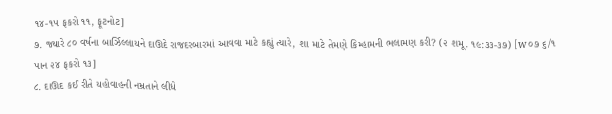૧૪-૧૫ ફકરો ૧૧, ફૂટનોટ]
૭. જ્યારે ૮૦ વર્ષના બાર્ઝિલ્લાયને દાઊદે રાજદરબારમાં આવવા માટે કહ્યું ત્યારે, શા માટે તેમણે કિમ્હામની ભલામણ કરી? (૨ શમૂ. ૧૯:૩૩-૩૭) [w૦૭ ૬/૧ પાન ૨૪ ફકરો ૧૩]
૮. દાઊદ કઈ રીતે યહોવાહની નમ્રતાને લીધે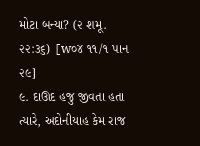મોટા બન્યા? (૨ શમૂ. ૨૨:૩૬) [w૦૪ ૧૧/૧ પાન ૨૯]
૯. દાઊદ હજુ જીવતા હતા ત્યારે, અદોનીયાહ કેમ રાજ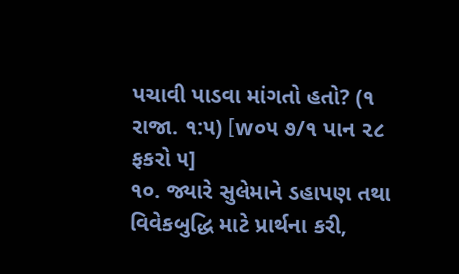પચાવી પાડવા માંગતો હતો? (૧ રાજા. ૧:૫) [w૦૫ ૭/૧ પાન ૨૮ ફકરો ૫]
૧૦. જ્યારે સુલેમાને ડહાપણ તથા વિવેકબુદ્ધિ માટે પ્રાર્થના કરી,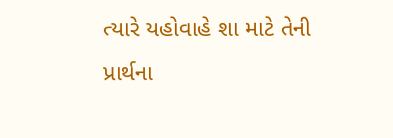ત્યારે યહોવાહે શા માટે તેની પ્રાર્થના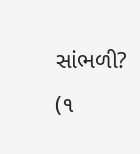સાંભળી? (૧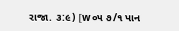રાજા. ૩:૯) [w૦૫ ૭/૧ પાન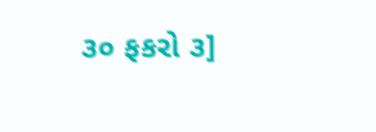૩૦ ફકરો ૩]